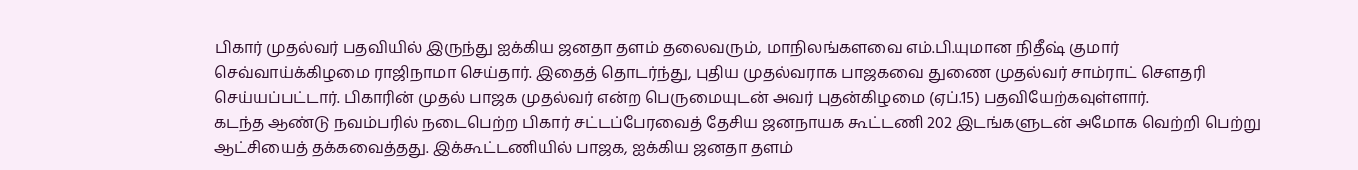பிகார் முதல்வர் பதவியில் இருந்து ஐக்கிய ஜனதா தளம் தலைவரும், மாநிலங்களவை எம்.பி.யுமான நிதீஷ் குமார் செவ்வாய்க்கிழமை ராஜிநாமா செய்தார். இதைத் தொடர்ந்து, புதிய முதல்வராக பாஜகவை துணை முதல்வர் சாம்ராட் செளதரி செய்யப்பட்டார். பிகாரின் முதல் பாஜக முதல்வர் என்ற பெருமையுடன் அவர் புதன்கிழமை (ஏப்.15) பதவியேற்கவுள்ளார்.
கடந்த ஆண்டு நவம்பரில் நடைபெற்ற பிகார் சட்டப்பேரவைத் தேசிய ஜனநாயக கூட்டணி 202 இடங்களுடன் அமோக வெற்றி பெற்று ஆட்சியைத் தக்கவைத்தது. இக்கூட்டணியில் பாஜக, ஐக்கிய ஜனதா தளம்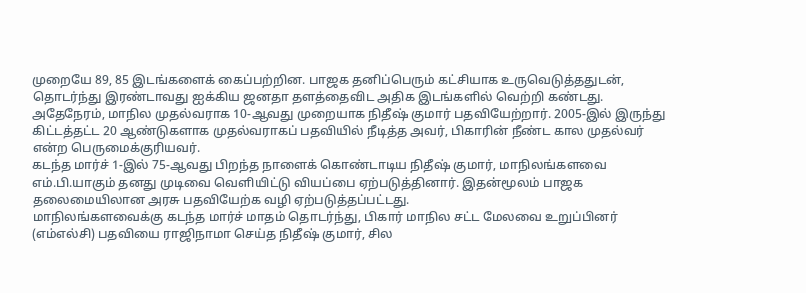முறையே 89, 85 இடங்களைக் கைப்பற்றின. பாஜக தனிப்பெரும் கட்சியாக உருவெடுத்ததுடன், தொடர்ந்து இரண்டாவது ஐக்கிய ஜனதா தளத்தைவிட அதிக இடங்களில் வெற்றி கண்டது.
அதேநேரம், மாநில முதல்வராக 10-ஆவது முறையாக நிதீஷ் குமார் பதவியேற்றார். 2005-இல் இருந்து கிட்டத்தட்ட 20 ஆண்டுகளாக முதல்வராகப் பதவியில் நீடித்த அவர், பிகாரின் நீண்ட கால முதல்வர் என்ற பெருமைக்குரியவர்.
கடந்த மார்ச் 1-இல் 75-ஆவது பிறந்த நாளைக் கொண்டாடிய நிதீஷ் குமார், மாநிலங்களவை எம்.பி.யாகும் தனது முடிவை வெளியிட்டு வியப்பை ஏற்படுத்தினார். இதன்மூலம் பாஜக தலைமையிலான அரசு பதவியேற்க வழி ஏற்படுத்தப்பட்டது.
மாநிலங்களவைக்கு கடந்த மார்ச் மாதம் தொடர்ந்து, பிகார் மாநில சட்ட மேலவை உறுப்பினர் (எம்எல்சி) பதவியை ராஜிநாமா செய்த நிதீஷ் குமார், சில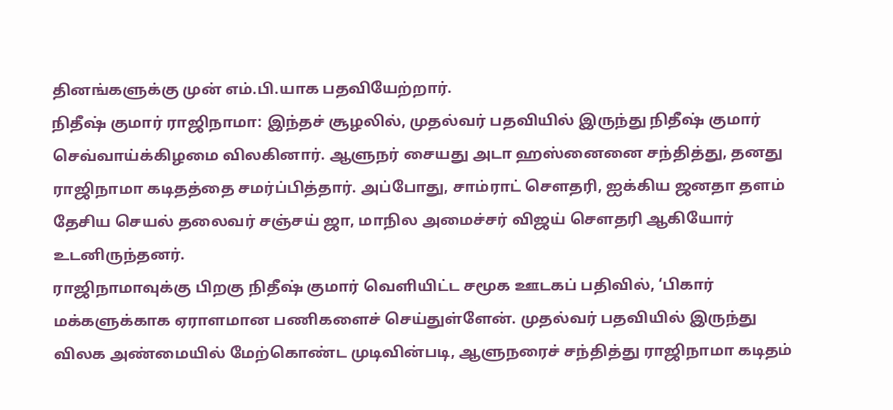தினங்களுக்கு முன் எம்.பி.யாக பதவியேற்றார்.
நிதீஷ் குமார் ராஜிநாமா: இந்தச் சூழலில், முதல்வர் பதவியில் இருந்து நிதீஷ் குமார் செவ்வாய்க்கிழமை விலகினார். ஆளுநர் சையது அடா ஹஸ்னைனை சந்தித்து, தனது ராஜிநாமா கடிதத்தை சமர்ப்பித்தார். அப்போது, சாம்ராட் செளதரி, ஐக்கிய ஜனதா தளம் தேசிய செயல் தலைவர் சஞ்சய் ஜா, மாநில அமைச்சர் விஜய் செளதரி ஆகியோர் உடனிருந்தனர்.
ராஜிநாமாவுக்கு பிறகு நிதீஷ் குமார் வெளியிட்ட சமூக ஊடகப் பதிவில், ‘பிகார் மக்களுக்காக ஏராளமான பணிகளைச் செய்துள்ளேன். முதல்வர் பதவியில் இருந்து விலக அண்மையில் மேற்கொண்ட முடிவின்படி, ஆளுநரைச் சந்தித்து ராஜிநாமா கடிதம்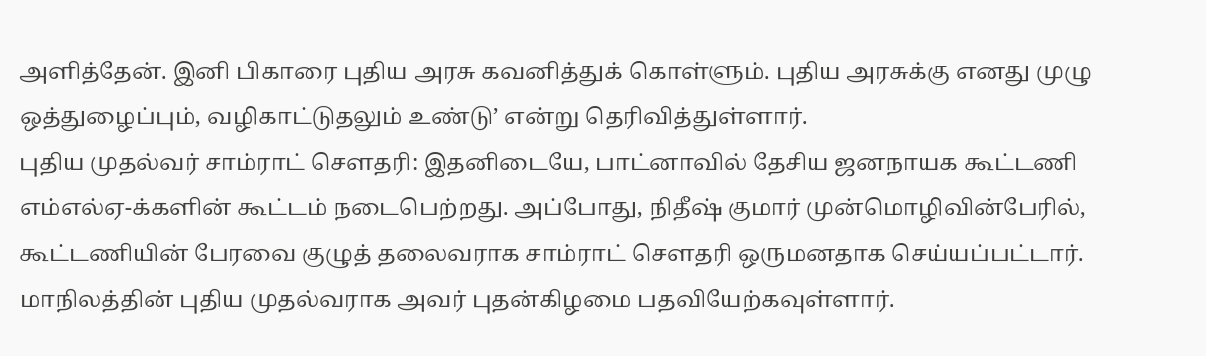அளித்தேன். இனி பிகாரை புதிய அரசு கவனித்துக் கொள்ளும். புதிய அரசுக்கு எனது முழு ஒத்துழைப்பும், வழிகாட்டுதலும் உண்டு’ என்று தெரிவித்துள்ளார்.
புதிய முதல்வர் சாம்ராட் செளதரி: இதனிடையே, பாட்னாவில் தேசிய ஜனநாயக கூட்டணி எம்எல்ஏ-க்களின் கூட்டம் நடைபெற்றது. அப்போது, நிதீஷ் குமார் முன்மொழிவின்பேரில், கூட்டணியின் பேரவை குழுத் தலைவராக சாம்ராட் செளதரி ஒருமனதாக செய்யப்பட்டார். மாநிலத்தின் புதிய முதல்வராக அவர் புதன்கிழமை பதவியேற்கவுள்ளார்.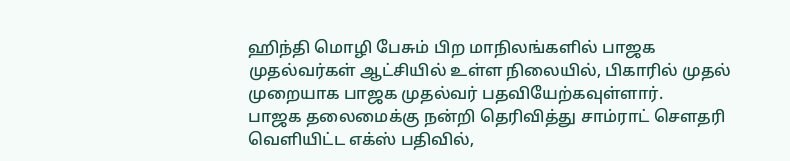ஹிந்தி மொழி பேசும் பிற மாநிலங்களில் பாஜக முதல்வர்கள் ஆட்சியில் உள்ள நிலையில், பிகாரில் முதல் முறையாக பாஜக முதல்வர் பதவியேற்கவுள்ளார்.
பாஜக தலைமைக்கு நன்றி தெரிவித்து சாம்ராட் செளதரி வெளியிட்ட எக்ஸ் பதிவில்,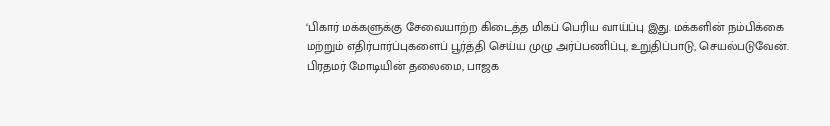‘பிகார் மக்களுக்கு சேவையாற்ற கிடைத்த மிகப் பெரிய வாய்ப்பு இது. மக்களின் நம்பிக்கை மற்றும் எதிர்பார்ப்புகளைப் பூர்த்தி செய்ய முழு அர்ப்பணிப்பு, உறுதிப்பாடு, செயல்படுவேன். பிரதமர் மோடியின் தலைமை, பாஜக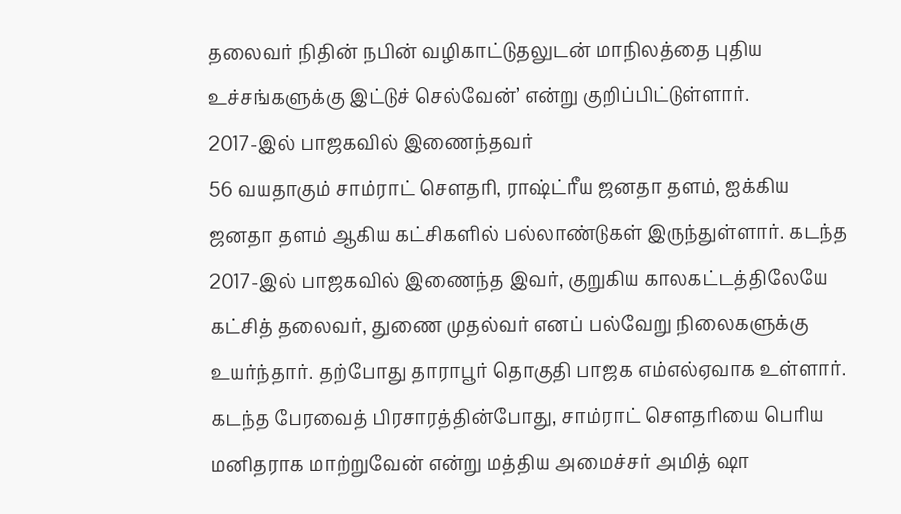தலைவர் நிதின் நபின் வழிகாட்டுதலுடன் மாநிலத்தை புதிய உச்சங்களுக்கு இட்டுச் செல்வேன்’ என்று குறிப்பிட்டுள்ளார்.
2017-இல் பாஜகவில் இணைந்தவர்
56 வயதாகும் சாம்ராட் செளதரி, ராஷ்ட்ரீய ஜனதா தளம், ஐக்கிய ஜனதா தளம் ஆகிய கட்சிகளில் பல்லாண்டுகள் இருந்துள்ளார். கடந்த 2017-இல் பாஜகவில் இணைந்த இவர், குறுகிய காலகட்டத்திலேயே கட்சித் தலைவர், துணை முதல்வர் எனப் பல்வேறு நிலைகளுக்கு உயர்ந்தார். தற்போது தாராபூர் தொகுதி பாஜக எம்எல்ஏவாக உள்ளார்.
கடந்த பேரவைத் பிரசாரத்தின்போது, சாம்ராட் செளதரியை பெரிய மனிதராக மாற்றுவேன் என்று மத்திய அமைச்சர் அமித் ஷா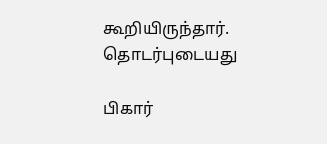கூறியிருந்தார்.
தொடர்புடையது

பிகார்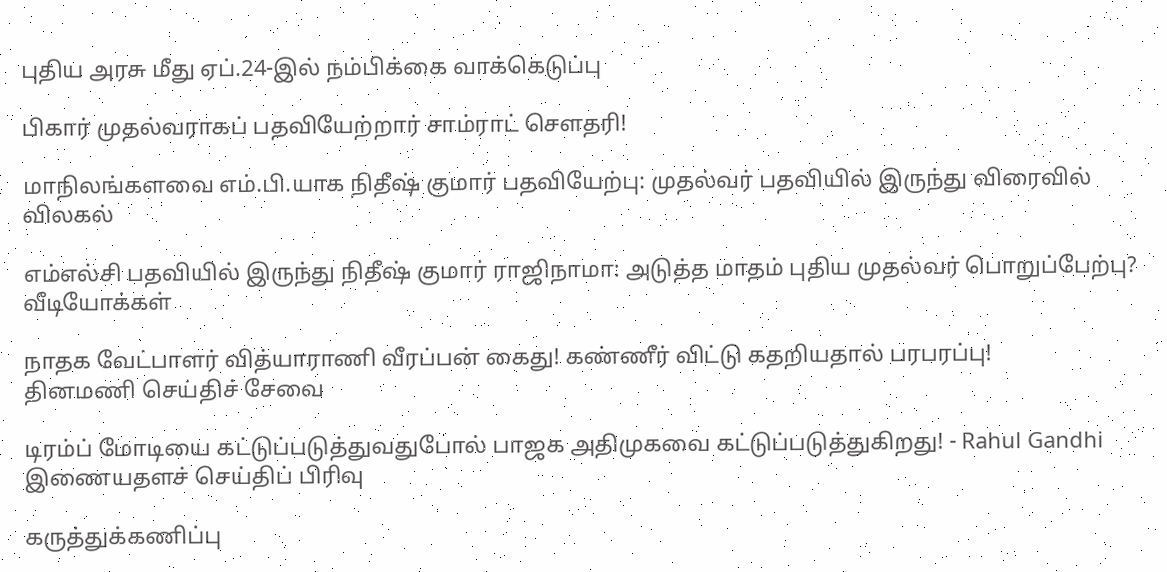புதிய அரசு மீது ஏப்.24-இல் நம்பிக்கை வாக்கெடுப்பு

பிகார் முதல்வராகப் பதவியேற்றார் சாம்ராட் சௌதரி!

மாநிலங்களவை எம்.பி.யாக நிதீஷ் குமார் பதவியேற்பு: முதல்வர் பதவியில் இருந்து விரைவில் விலகல்

எம்எல்சி பதவியில் இருந்து நிதீஷ் குமார் ராஜிநாமா: அடுத்த மாதம் புதிய முதல்வர் பொறுப்பேற்பு?
வீடியோக்கள்

நாதக வேட்பாளர் வித்யாராணி வீரப்பன் கைது! கண்ணீர் விட்டு கதறியதால் பரபரப்பு!
தினமணி செய்திச் சேவை

டிரம்ப் மோடியை கட்டுப்படுத்துவதுபோல் பாஜக அதிமுகவை கட்டுப்படுத்துகிறது! - Rahul Gandhi
இணையதளச் செய்திப் பிரிவு

கருத்துக்கணிப்பு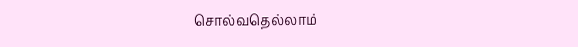சொல்வதெல்லாம்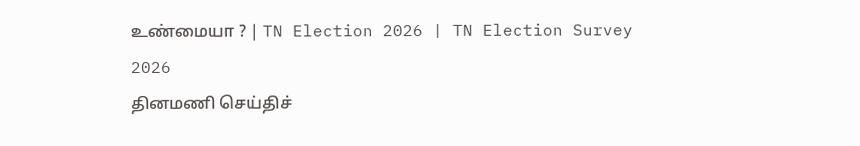உண்மையா ? | TN Election 2026 | TN Election Survey 2026
தினமணி செய்திச்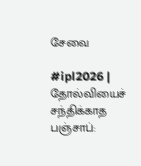சேவை

#ipl2026 | தோல்வியைச் சந்திக்காத பஞ்சாப்: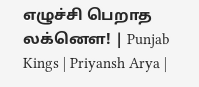எழுச்சி பெறாத லக்னௌ! | Punjab Kings | Priyansh Arya |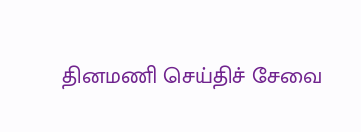தினமணி செய்திச் சேவை